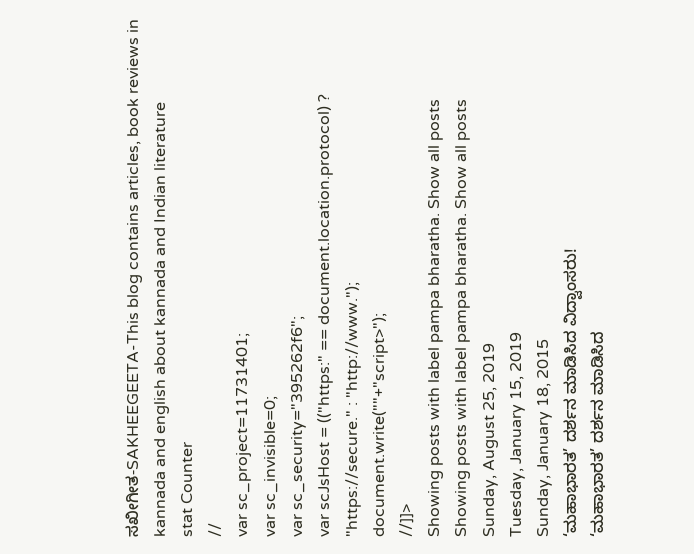ಸಖೀಗೀತ-SAKHEEGEETA-This blog contains articles, book reviews in kannada and english about kannada and Indian literature
stat Counter
//
var sc_project=11731401;
var sc_invisible=0;
var sc_security="395262f6";
var scJsHost = (("https:" == document.location.protocol) ? "https://secure." : "http://www.");
document.write(""+"script>");
//]]>
Showing posts with label pampa bharatha. Show all posts
Showing posts with label pampa bharatha. Show all posts
Sunday, August 25, 2019
Tuesday, January 15, 2019
Sunday, January 18, 2015
‘ಮಹಾಭಾರತ’ ದರ್ಶನ ಮಾಡಿಸಿದ ವಿದ್ವಾಂಸರು!
‘ಮಹಾಭಾರತ’ ದರ್ಶನ ಮಾಡಿಸಿದ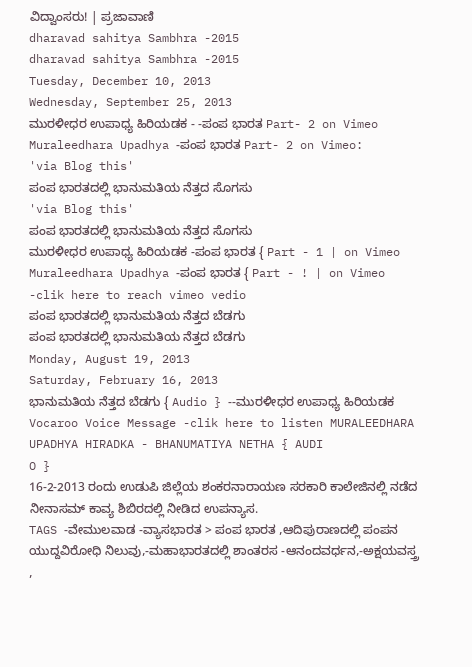ವಿದ್ವಾಂಸರು! | ಪ್ರಜಾವಾಣಿ
dharavad sahitya Sambhra -2015
dharavad sahitya Sambhra -2015
Tuesday, December 10, 2013
Wednesday, September 25, 2013
ಮುರಳೀಧರ ಉಪಾಧ್ಯ ಹಿರಿಯಡಕ - -ಪಂಪ ಭಾರತ Part- 2 on Vimeo
Muraleedhara Upadhya -ಪಂಪ ಭಾರತ Part- 2 on Vimeo:
'via Blog this'
ಪಂಪ ಭಾರತದಲ್ಲಿ ಭಾನುಮತಿಯ ನೆತ್ತದ ಸೊಗಸು
'via Blog this'
ಪಂಪ ಭಾರತದಲ್ಲಿ ಭಾನುಮತಿಯ ನೆತ್ತದ ಸೊಗಸು
ಮುರಳೀಧರ ಉಪಾಧ್ಯ ಹಿರಿಯಡಕ -ಪಂಪ ಭಾರತ { Part - 1 | on Vimeo
Muraleedhara Upadhya -ಪಂಪ ಭಾರತ { Part - ! | on Vimeo -clik here to reach vimeo vedio
ಪಂಪ ಭಾರತದಲ್ಲಿ ಭಾನುಮತಿಯ ನೆತ್ತದ ಬೆಡಗು
ಪಂಪ ಭಾರತದಲ್ಲಿ ಭಾನುಮತಿಯ ನೆತ್ತದ ಬೆಡಗು
Monday, August 19, 2013
Saturday, February 16, 2013
ಭಾನುಮತಿಯ ನೆತ್ತದ ಬೆಡಗು { Audio } --ಮುರಳೀಧರ ಉಪಾಧ್ಯ ಹಿರಿಯಡಕ
Vocaroo Voice Message -clik here to listen MURALEEDHARA UPADHYA HIRADKA - BHANUMATIYA NETHA { AUDI
O }
16-2-2013 ರಂದು ಉಡುಪಿ ಜಿಲ್ಲೆಯ ಶಂಕರನಾರಾಯಣ ಸರಕಾರಿ ಕಾಲೇಜಿನಲ್ಲಿ ನಡೆದ ನೀನಾಸಮ್ ಕಾವ್ಯ ಶಿಬಿರದಲ್ಲಿ ನೀಡಿದ ಉಪನ್ಯಾಸ.
TAGS -ವೇಮುಲವಾಡ -ವ್ಯಾಸಭಾರತ > ಪಂಪ ಭಾರತ ,ಆದಿಪುರಾಣದಲ್ಲಿ ಪಂಪನ ಯುದ್ದವಿರೋಧಿ ನಿಲುವು,-ಮಹಾಭಾರತದಲ್ಲಿ ಶಾಂತರಸ -ಆನಂದವರ್ಧನ,-ಅಕ್ಷಯವಸ್ತ್ರ ,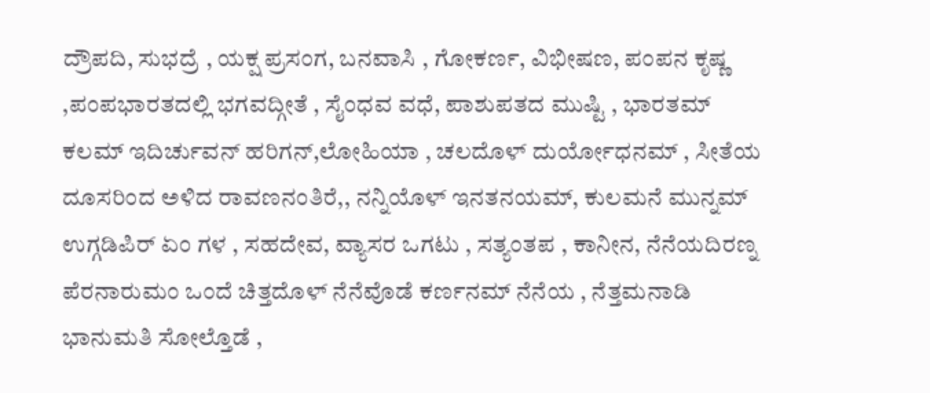ದ್ರೌಪದಿ, ಸುಭದ್ರೆ , ಯಕ್ಷ ಪ್ರಸಂಗ, ಬನವಾಸಿ , ಗೋಕರ್ಣ, ವಿಭೀಷಣ, ಪಂಪನ ಕೃಷ್ಣ ,ಪಂಪಭಾರತದಲ್ಲಿ ಭಗವದ್ಗೀತೆ , ಸೈಂಧವ ವಧೆ, ಪಾಶುಪತದ ಮುಷ್ಟಿ , ಭಾರತಮ್ ಕಲಮ್ ಇದಿರ್ಚುವನ್ ಹರಿಗನ್,ಲೋಹಿಯಾ , ಚಲದೊಳ್ ದುರ್ಯೋಧನಮ್ , ಸೀತೆಯ ದೂಸರಿಂದ ಅಳಿದ ರಾವಣನಂತಿರೆ,, ನನ್ನಿಯೊಳ್ ಇನತನಯಮ್, ಕುಲಮನೆ ಮುನ್ನಮ್ ಉಗ್ಗಡಿಪಿರ್ ಏಂ ಗಳ , ಸಹದೇವ, ವ್ಯಾಸರ ಒಗಟು , ಸತ್ಯಂತಪ , ಕಾನೀನ, ನೆನೆಯದಿರಣ್ನ ಪೆರನಾರುಮಂ ಒಂದೆ ಚಿತ್ತದೊಳ್ ನೆನೆವೊಡೆ ಕರ್ಣನಮ್ ನೆನೆಯ , ನೆತ್ತಮನಾಡಿ ಭಾನುಮತಿ ಸೋಲ್ತೊಡೆ ,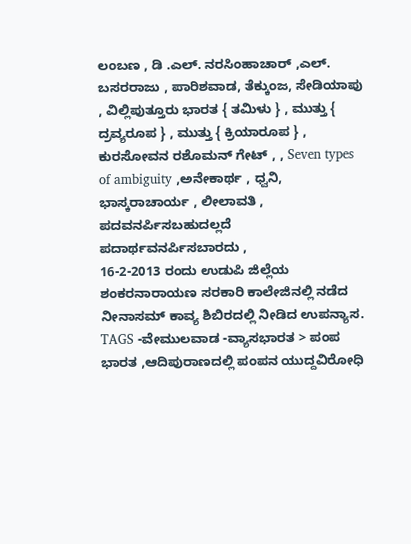ಲಂಬಣ , ಡಿ .ಎಲ್. ನರಸಿಂಹಾಚಾರ್ ,ಎಲ್. ಬಸರರಾಜು , ಪಾರಿಶವಾಡ, ತೆಕ್ಕುಂಜ, ಸೇಡಿಯಾಪು , ವಿಲ್ಲಿಪುತ್ತೂರು ಭಾರತ { ತಮಿಳು } , ಮುತ್ತು { ದ್ರವ್ಯರೂಪ } , ಮುತ್ತು { ಕ್ರಿಯಾರೂಪ } , ಕುರಸೋವನ ರಶೊಮನ್ ಗೇಟ್ , , Seven types of ambiguity ,ಅನೇಕಾರ್ಥ , ಧ್ವನಿ, ಭಾಸ್ಕರಾಚಾರ್ಯ , ಲೀಲಾವತಿ , ಪದವನರ್ಪಿಸಬಹುದಲ್ಲದೆ ಪದಾರ್ಥವನರ್ಪಿಸಬಾರದು ,
16-2-2013 ರಂದು ಉಡುಪಿ ಜಿಲ್ಲೆಯ ಶಂಕರನಾರಾಯಣ ಸರಕಾರಿ ಕಾಲೇಜಿನಲ್ಲಿ ನಡೆದ ನೀನಾಸಮ್ ಕಾವ್ಯ ಶಿಬಿರದಲ್ಲಿ ನೀಡಿದ ಉಪನ್ಯಾಸ.
TAGS -ವೇಮುಲವಾಡ -ವ್ಯಾಸಭಾರತ > ಪಂಪ ಭಾರತ ,ಆದಿಪುರಾಣದಲ್ಲಿ ಪಂಪನ ಯುದ್ದವಿರೋಧಿ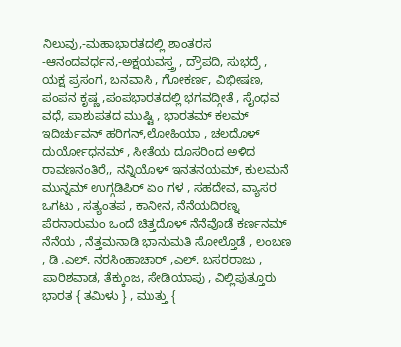ನಿಲುವು,-ಮಹಾಭಾರತದಲ್ಲಿ ಶಾಂತರಸ -ಆನಂದವರ್ಧನ,-ಅಕ್ಷಯವಸ್ತ್ರ , ದ್ರೌಪದಿ, ಸುಭದ್ರೆ , ಯಕ್ಷ ಪ್ರಸಂಗ, ಬನವಾಸಿ , ಗೋಕರ್ಣ, ವಿಭೀಷಣ, ಪಂಪನ ಕೃಷ್ಣ ,ಪಂಪಭಾರತದಲ್ಲಿ ಭಗವದ್ಗೀತೆ , ಸೈಂಧವ ವಧೆ, ಪಾಶುಪತದ ಮುಷ್ಟಿ , ಭಾರತಮ್ ಕಲಮ್ ಇದಿರ್ಚುವನ್ ಹರಿಗನ್,ಲೋಹಿಯಾ , ಚಲದೊಳ್ ದುರ್ಯೋಧನಮ್ , ಸೀತೆಯ ದೂಸರಿಂದ ಅಳಿದ ರಾವಣನಂತಿರೆ,, ನನ್ನಿಯೊಳ್ ಇನತನಯಮ್, ಕುಲಮನೆ ಮುನ್ನಮ್ ಉಗ್ಗಡಿಪಿರ್ ಏಂ ಗಳ , ಸಹದೇವ, ವ್ಯಾಸರ ಒಗಟು , ಸತ್ಯಂತಪ , ಕಾನೀನ, ನೆನೆಯದಿರಣ್ನ ಪೆರನಾರುಮಂ ಒಂದೆ ಚಿತ್ತದೊಳ್ ನೆನೆವೊಡೆ ಕರ್ಣನಮ್ ನೆನೆಯ , ನೆತ್ತಮನಾಡಿ ಭಾನುಮತಿ ಸೋಲ್ತೊಡೆ , ಲಂಬಣ , ಡಿ .ಎಲ್. ನರಸಿಂಹಾಚಾರ್ ,ಎಲ್. ಬಸರರಾಜು , ಪಾರಿಶವಾಡ, ತೆಕ್ಕುಂಜ, ಸೇಡಿಯಾಪು , ವಿಲ್ಲಿಪುತ್ತೂರು ಭಾರತ { ತಮಿಳು } , ಮುತ್ತು {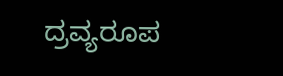ದ್ರವ್ಯರೂಪ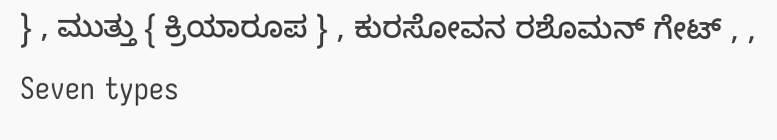} , ಮುತ್ತು { ಕ್ರಿಯಾರೂಪ } , ಕುರಸೋವನ ರಶೊಮನ್ ಗೇಟ್ , , Seven types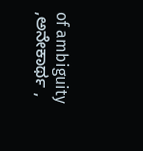of ambiguity ,ಅನೇಕಾರ್ಥ ,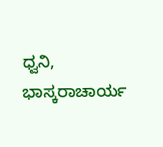ಧ್ವನಿ, ಭಾಸ್ಕರಾಚಾರ್ಯ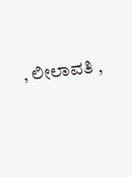, ಲೀಲಾವತಿ ,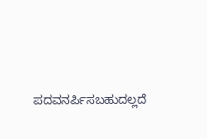ಪದವನರ್ಪಿಸಬಹುದಲ್ಲದೆ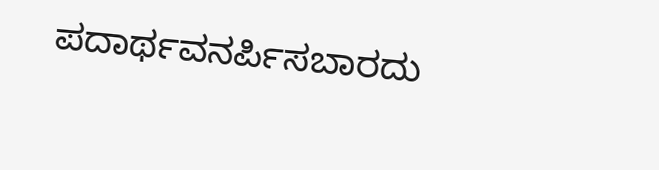ಪದಾರ್ಥವನರ್ಪಿಸಬಾರದು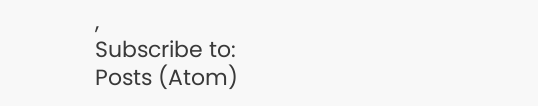,
Subscribe to:
Posts (Atom)